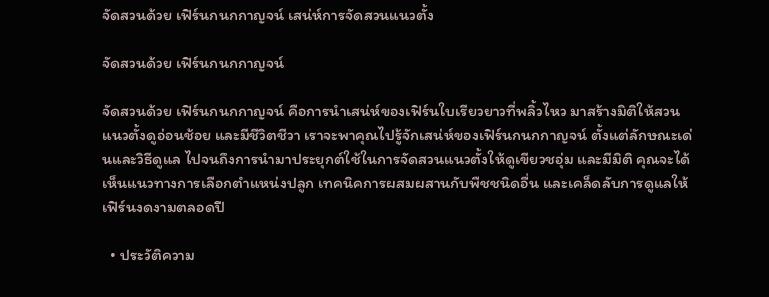จัดสวนด้วย เฟิร์นกนกกาญจน์ เสน่ห์การจัดสวนแนวตั้ง

จัดสวนด้วย เฟิร์นกนกกาญจน์

จัดสวนด้วย เฟิร์นกนกกาญจน์ คือการนำเสน่ห์ของเฟิร์นใบเรียวยาวที่พลิ้วไหว มาสร้างมิติให้สวนแนวตั้งดูอ่อนช้อย และมีชีวิตชีวา เราจะพาคุณไปรู้จักเสน่ห์ของเฟิร์นกนกกาญจน์ ตั้งแต่ลักษณะเด่นและวิธีดูแล ไปจนถึงการนำมาประยุกต์ใช้ในการจัดสวนแนวตั้งให้ดูเขียวชอุ่ม และมีมิติ คุณจะได้เห็นแนวทางการเลือกตำแหน่งปลูก เทคนิคการผสมผสานกับพืชชนิดอื่น และเคล็ดลับการดูแลให้เฟิร์นงดงามตลอดปี

  • ประวัติความ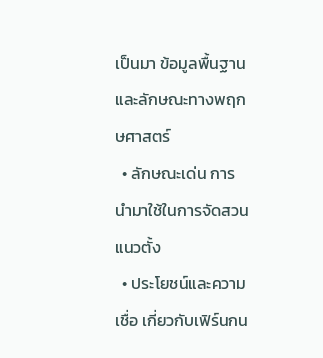เป็นมา ข้อมูลพื้นฐาน และลักษณะทางพฤกษศาสตร์
  • ลักษณะเด่น การนำมาใช้ในการจัดสวนแนวตั้ง
  • ประโยชน์และความเชื่อ เกี่ยวกับเฟิร์นกน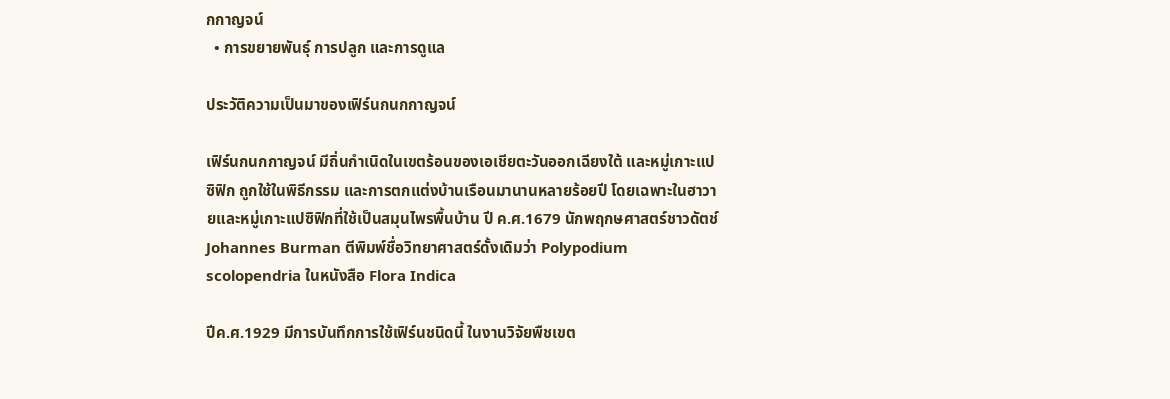กกาญจน์
  • การขยายพันธุ์ การปลูก และการดูแล

ประวัติความเป็นมาของเฟิร์นกนกกาญจน์

เฟิร์นกนกกาญจน์ มีถิ่นกำเนิดในเขตร้อนของเอเชียตะวันออกเฉียงใต้ และหมู่เกาะแปซิฟิก ถูกใช้ในพิธีกรรม และการตกแต่งบ้านเรือนมานานหลายร้อยปี โดยเฉพาะในฮาวายและหมู่เกาะแปซิฟิกที่ใช้เป็นสมุนไพรพื้นบ้าน ปี ค.ศ.1679 นักพฤกษศาสตร์ชาวดัตช์ Johannes Burman ตีพิมพ์ชื่อวิทยาศาสตร์ดั้งเดิมว่า Polypodium scolopendria ในหนังสือ Flora Indica

ปีค.ศ.1929 มีการบันทึกการใช้เฟิร์นชนิดนี้ ในงานวิจัยพืชเขต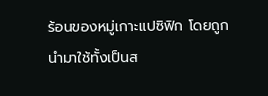ร้อนของหมู่เกาะแปซิฟิก โดยถูกนำมาใช้ทั้งเป็นส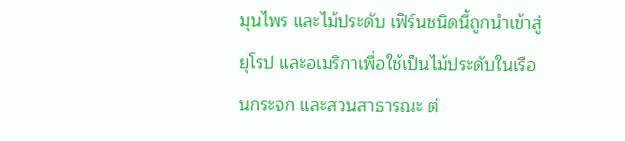มุนไพร และไม้ประดับ เฟิร์นชนิดนี้ถูกนำเข้าสู่ยุโรป และอเมริกาเพื่อใช้เป็นไม้ประดับในเรือนกระจก และสวนสาธารณะ ต่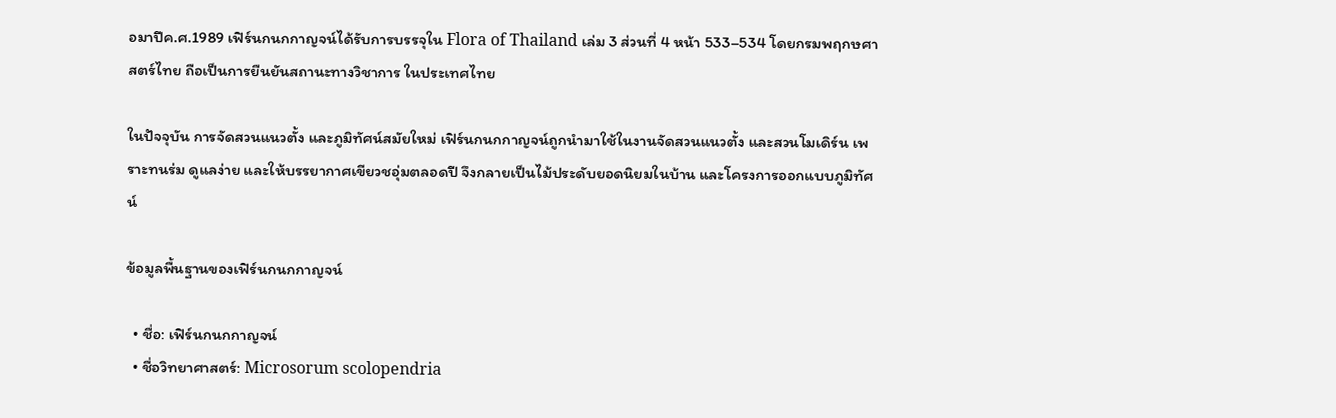อมาปีค.ศ.1989 เฟิร์นกนกกาญจน์ได้รับการบรรจุใน Flora of Thailand เล่ม 3 ส่วนที่ 4 หน้า 533–534 โดยกรมพฤกษศาสตร์ไทย ถือเป็นการยืนยันสถานะทางวิชาการ ในประเทศไทย

ในปัจจุบัน การจัดสวนแนวตั้ง และภูมิทัศน์สมัยใหม่ เฟิร์นกนกกาญจน์ถูกนำมาใช้ในงานจัดสวนแนวตั้ง และสวนโมเดิร์น เพราะทนร่ม ดูแลง่าย และให้บรรยากาศเขียวชอุ่มตลอดปี จึงกลายเป็นไม้ประดับยอดนิยมในบ้าน และโครงการออกแบบภูมิทัศน์

ข้อมูลพื้นฐานของเฟิร์นกนกกาญจน์

  • ชื่อ: เฟิร์นกนกกาญจน์
  • ชื่อวิทยาศาสตร์: Microsorum scolopendria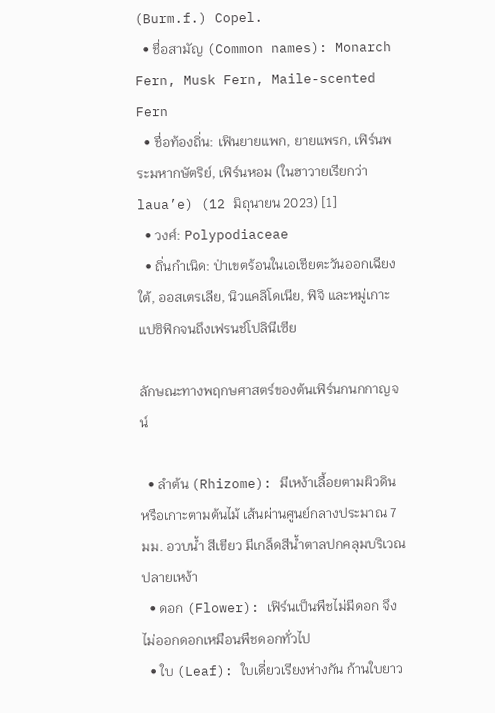(Burm.f.) Copel.
  • ชื่อสามัญ (Common names): Monarch Fern, Musk Fern, Maile-scented Fern
  • ชื่อท้องถิ่น: เฟินยายแพก, ยายแพรก, เฟิร์นพระมหากษัตริย์, เฟิร์นหอม (ในฮาวายเรียกว่า laua’e) (12 มิถุนายน 2023) [1]
  • วงศ์: Polypodiaceae
  • ถิ่นกำเนิด: ป่าเขตร้อนในเอเชียตะวันออกเฉียงใต้, ออสเตรเลีย, นิวแคลิโดเนีย, ฟิจิ และหมู่เกาะแปซิฟิกจนถึงเฟรนช์โปลินีเซีย

ลักษณะทางพฤกษศาสตร์ของต้นเฟิร์นกนกกาญจน์

  • ลำต้น (Rhizome): มีเหง้าเลื้อยตามผิวดิน หรือเกาะตามต้นไม้ เส้นผ่านศูนย์กลางประมาณ 7 มม. อวบน้ำ สีเขียว มีเกล็ดสีน้ำตาลปกคลุมบริเวณปลายเหง้า
  • ดอก (Flower): เฟิร์นเป็นพืชไม่มีดอก จึงไม่ออกดอกเหมือนพืชดอกทั่วไป
  • ใบ (Leaf): ใบเดี่ยวเรียงห่างกัน ก้านใบยาว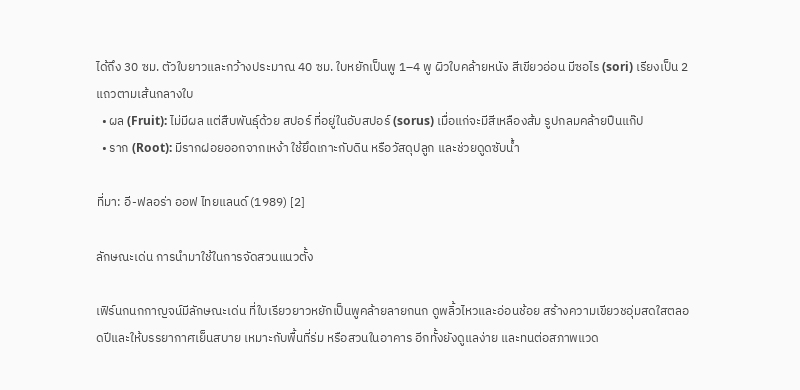ได้ถึง 30 ซม. ตัวใบยาวและกว้างประมาณ 40 ซม. ใบหยักเป็นพู 1–4 พู ผิวใบคล้ายหนัง สีเขียวอ่อน มีซอไร (sori) เรียงเป็น 2 แถวตามเส้นกลางใบ
  • ผล (Fruit): ไม่มีผล แต่สืบพันธุ์ด้วย สปอร์ ที่อยู่ในอับสปอร์ (sorus) เมื่อแก่จะมีสีเหลืองส้ม รูปกลมคล้ายปืนแก๊ป
  • ราก (Root): มีรากฝอยออกจากเหง้า ใช้ยึดเกาะกับดิน หรือวัสดุปลูก และช่วยดูดซับน้ำ

ที่มา: อี-ฟลอร่า ออฟ ไทยแลนด์ (1989) [2]

ลักษณะเด่น การนำมาใช้ในการจัดสวนแนวตั้ง

เฟิร์นกนกกาญจน์มีลักษณะเด่น ที่ใบเรียวยาวหยักเป็นพูคล้ายลายกนก ดูพลิ้วไหวและอ่อนช้อย สร้างความเขียวชอุ่มสดใสตลอดปีและให้บรรยากาศเย็นสบาย เหมาะกับพื้นที่ร่ม หรือสวนในอาคาร อีกทั้งยังดูแลง่าย และทนต่อสภาพแวด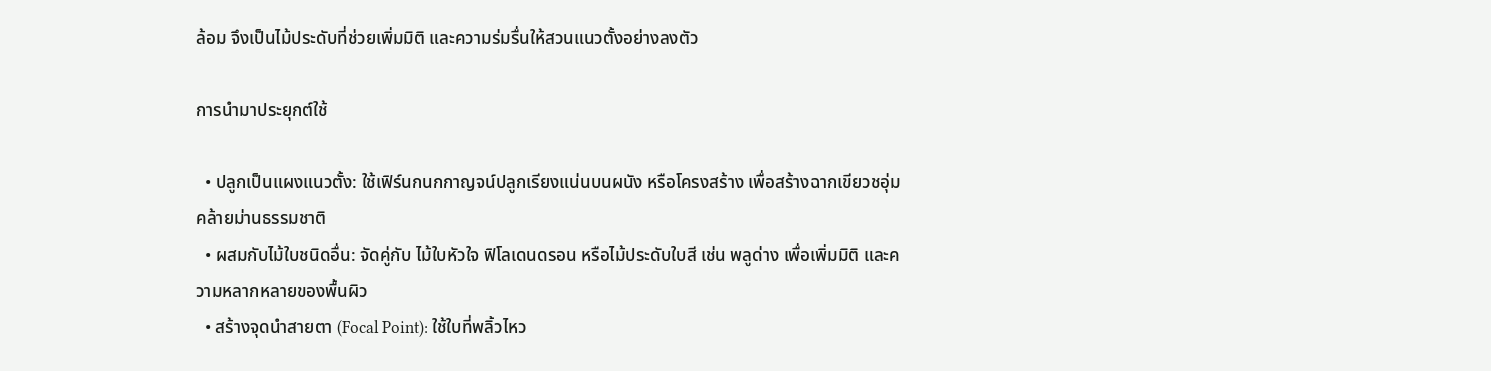ล้อม จึงเป็นไม้ประดับที่ช่วยเพิ่มมิติ และความร่มรื่นให้สวนแนวตั้งอย่างลงตัว

การนำมาประยุกต์ใช้

  • ปลูกเป็นแผงแนวตั้ง: ใช้เฟิร์นกนกกาญจน์ปลูกเรียงแน่นบนผนัง หรือโครงสร้าง เพื่อสร้างฉากเขียวชอุ่มคล้ายม่านธรรมชาติ
  • ผสมกับไม้ใบชนิดอื่น: จัดคู่กับ ไม้ใบหัวใจ ฟิโลเดนดรอน หรือไม้ประดับใบสี เช่น พลูด่าง เพื่อเพิ่มมิติ และความหลากหลายของพื้นผิว
  • สร้างจุดนำสายตา (Focal Point): ใช้ใบที่พลิ้วไหว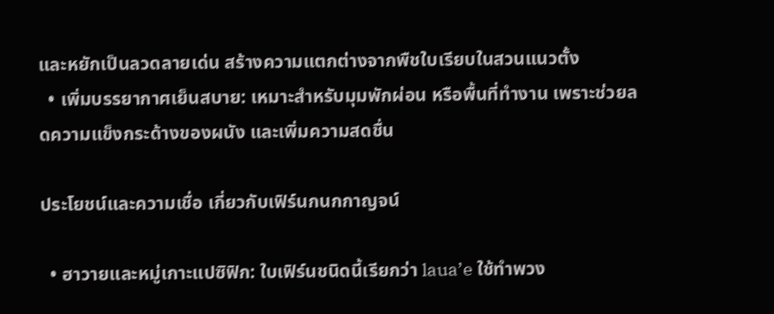และหยักเป็นลวดลายเด่น สร้างความแตกต่างจากพืชใบเรียบในสวนแนวตั้ง
  • เพิ่มบรรยากาศเย็นสบาย: เหมาะสำหรับมุมพักผ่อน หรือพื้นที่ทำงาน เพราะช่วยลดความแข็งกระด้างของผนัง และเพิ่มความสดชื่น

ประโยชน์และความเชื่อ เกี่ยวกับเฟิร์นกนกกาญจน์

  • ฮาวายและหมู่เกาะแปซิฟิก: ใบเฟิร์นชนิดนี้เรียกว่า laua’e ใช้ทำพวง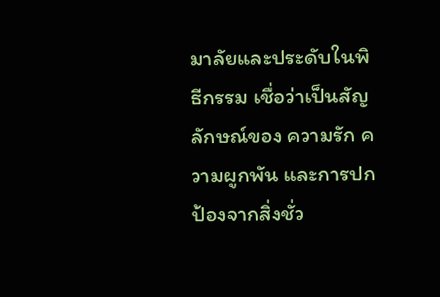มาลัยและประดับในพิธีกรรม เชื่อว่าเป็นสัญลักษณ์ของ ความรัก ความผูกพัน และการปกป้องจากสิ่งชั่ว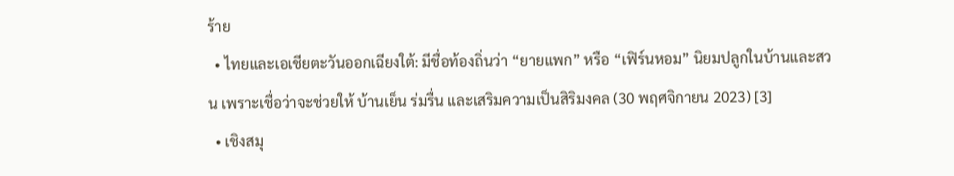ร้าย
  • ไทยและเอเชียตะวันออกเฉียงใต้: มีชื่อท้องถิ่นว่า “ยายแพก” หรือ “เฟิร์นหอม” นิยมปลูกในบ้านและสวน เพราะเชื่อว่าจะช่วยให้ บ้านเย็น ร่มรื่น และเสริมความเป็นสิริมงคล (30 พฤศจิกายน 2023) [3]
  • เชิงสมุ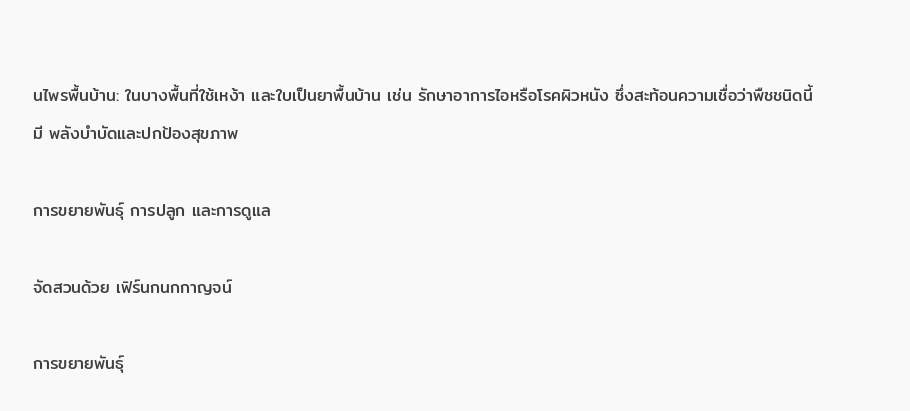นไพรพื้นบ้าน: ในบางพื้นที่ใช้เหง้า และใบเป็นยาพื้นบ้าน เช่น รักษาอาการไอหรือโรคผิวหนัง ซึ่งสะท้อนความเชื่อว่าพืชชนิดนี้มี พลังบำบัดและปกป้องสุขภาพ

การขยายพันธุ์ การปลูก และการดูแล

จัดสวนด้วย เฟิร์นกนกกาญจน์

การขยายพันธุ์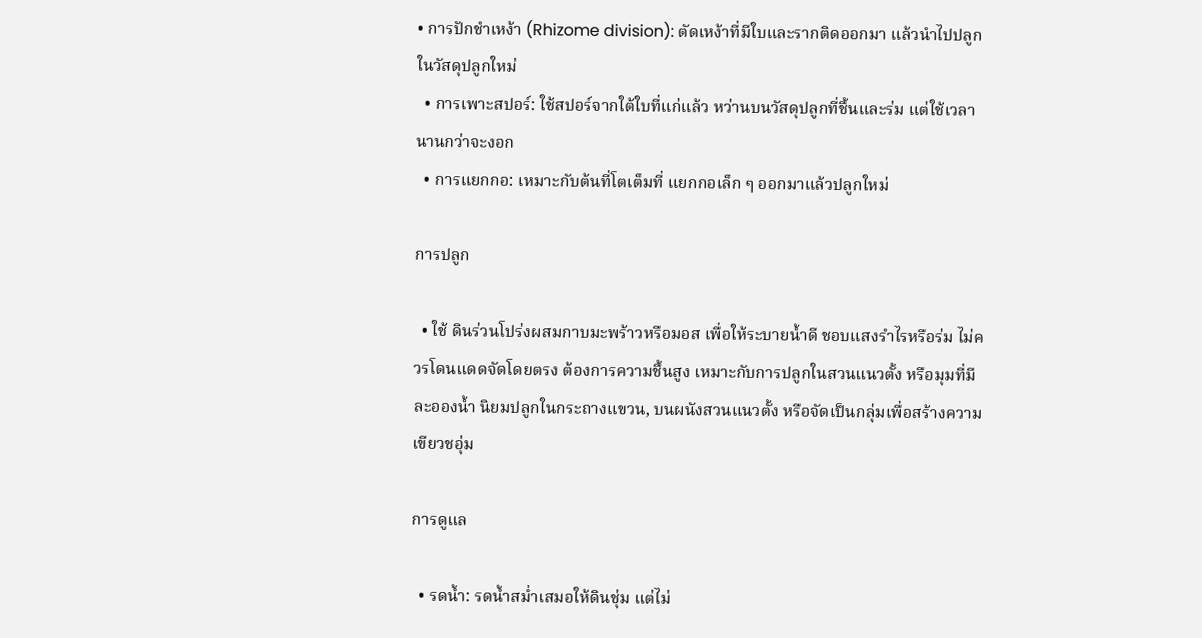• การปักชำเหง้า (Rhizome division): ตัดเหง้าที่มีใบและรากติดออกมา แล้วนำไปปลูกในวัสดุปลูกใหม่
  • การเพาะสปอร์: ใช้สปอร์จากใต้ใบที่แก่แล้ว หว่านบนวัสดุปลูกที่ชื้นและร่ม แต่ใช้เวลานานกว่าจะงอก
  • การแยกกอ: เหมาะกับต้นที่โตเต็มที่ แยกกอเล็ก ๆ ออกมาแล้วปลูกใหม่

การปลูก

  • ใช้ ดินร่วนโปร่งผสมกาบมะพร้าวหรือมอส เพื่อให้ระบายน้ำดี ชอบแสงรำไรหรือร่ม ไม่ควรโดนแดดจัดโดยตรง ต้องการความชื้นสูง เหมาะกับการปลูกในสวนแนวตั้ง หรือมุมที่มีละอองน้ำ นิยมปลูกในกระถางแขวน, บนผนังสวนแนวตั้ง หรือจัดเป็นกลุ่มเพื่อสร้างความเขียวชอุ่ม

การดูแล

  • รดน้ำ: รดน้ำสม่ำเสมอให้ดินชุ่ม แต่ไม่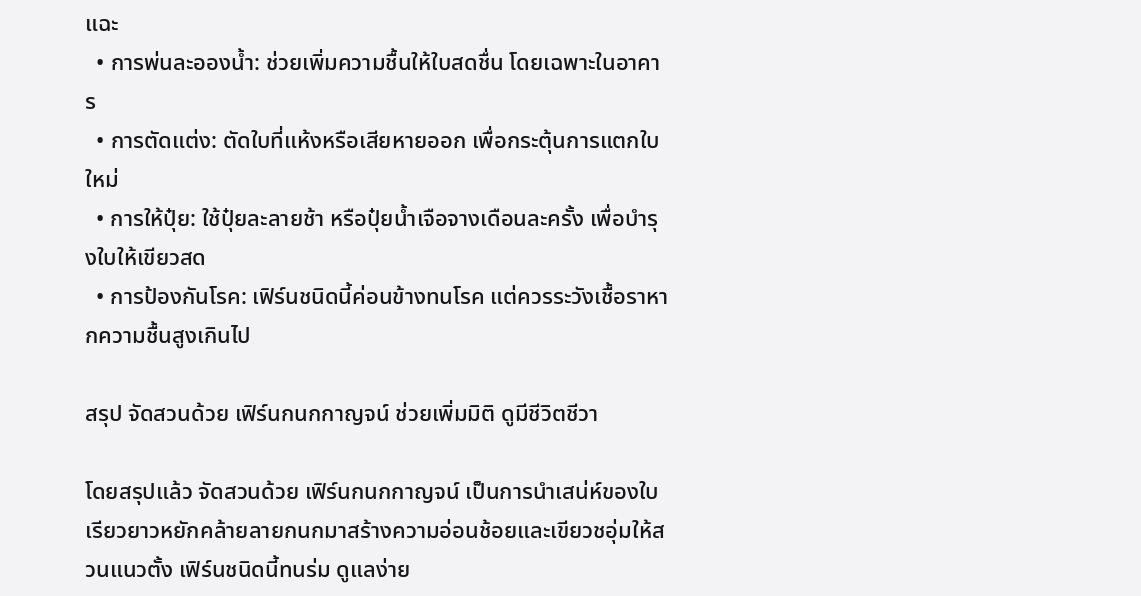แฉะ
  • การพ่นละอองน้ำ: ช่วยเพิ่มความชื้นให้ใบสดชื่น โดยเฉพาะในอาคาร
  • การตัดแต่ง: ตัดใบที่แห้งหรือเสียหายออก เพื่อกระตุ้นการแตกใบใหม่
  • การให้ปุ๋ย: ใช้ปุ๋ยละลายช้า หรือปุ๋ยน้ำเจือจางเดือนละครั้ง เพื่อบำรุงใบให้เขียวสด
  • การป้องกันโรค: เฟิร์นชนิดนี้ค่อนข้างทนโรค แต่ควรระวังเชื้อราหากความชื้นสูงเกินไป

สรุป จัดสวนด้วย เฟิร์นกนกกาญจน์ ช่วยเพิ่มมิติ ดูมีชีวิตชีวา

โดยสรุปแล้ว จัดสวนด้วย เฟิร์นกนกกาญจน์ เป็นการนำเสน่ห์ของใบเรียวยาวหยักคล้ายลายกนกมาสร้างความอ่อนช้อยและเขียวชอุ่มให้สวนแนวตั้ง เฟิร์นชนิดนี้ทนร่ม ดูแลง่าย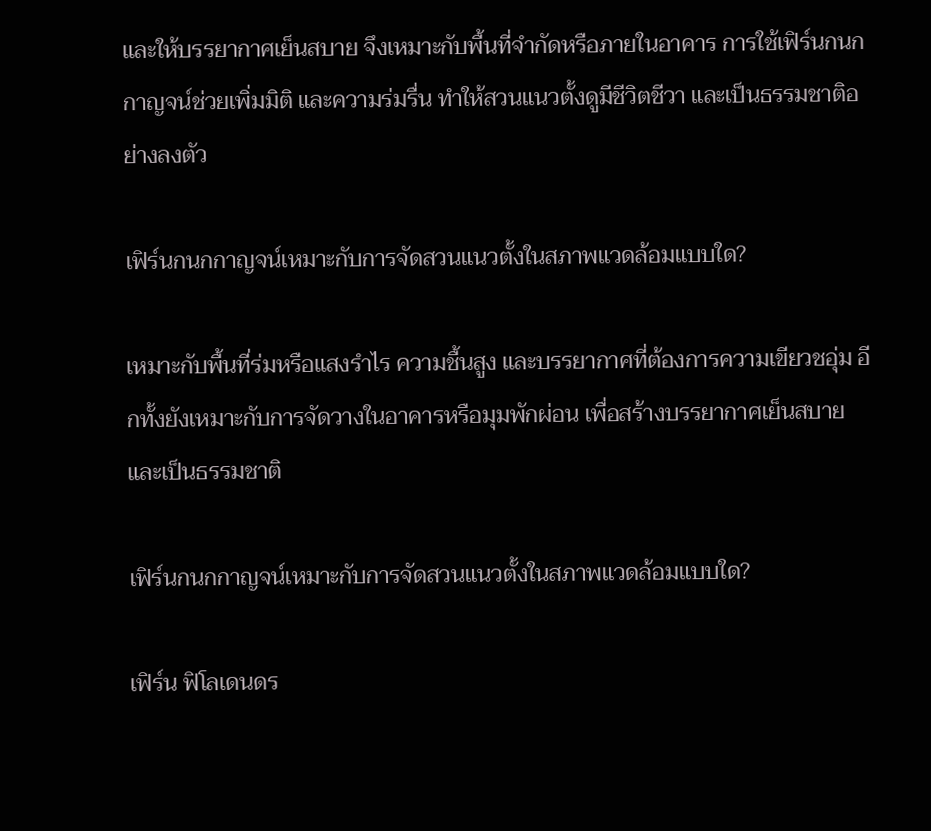และให้บรรยากาศเย็นสบาย จึงเหมาะกับพื้นที่จำกัดหรือภายในอาคาร การใช้เฟิร์นกนกกาญจน์ช่วยเพิ่มมิติ และความร่มรื่น ทำให้สวนแนวตั้งดูมีชีวิตชีวา และเป็นธรรมชาติอย่างลงตัว

เฟิร์นกนกกาญจน์เหมาะกับการจัดสวนแนวตั้งในสภาพแวดล้อมแบบใด?

เหมาะกับพื้นที่ร่มหรือแสงรำไร ความชื้นสูง และบรรยากาศที่ต้องการความเขียวชอุ่ม อีกทั้งยังเหมาะกับการจัดวางในอาคารหรือมุมพักผ่อน เพื่อสร้างบรรยากาศเย็นสบาย และเป็นธรรมชาติ

เฟิร์นกนกกาญจน์เหมาะกับการจัดสวนแนวตั้งในสภาพแวดล้อมแบบใด?

เฟิร์น ฟิโลเดนดร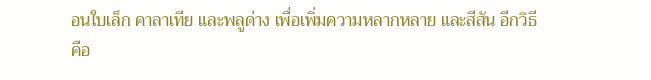อนใบเล็ก คาลาเทีย และพลูด่าง เพื่อเพิ่มความหลากหลาย และสีสัน อีกวิธีคือ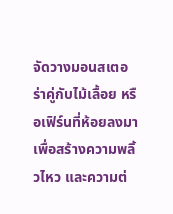จัดวางมอนสเตอร่าคู่กับไม้เลื้อย หรือเฟิร์นที่ห้อยลงมา เพื่อสร้างความพลิ้วไหว และความต่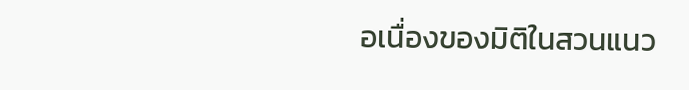อเนื่องของมิติในสวนแนว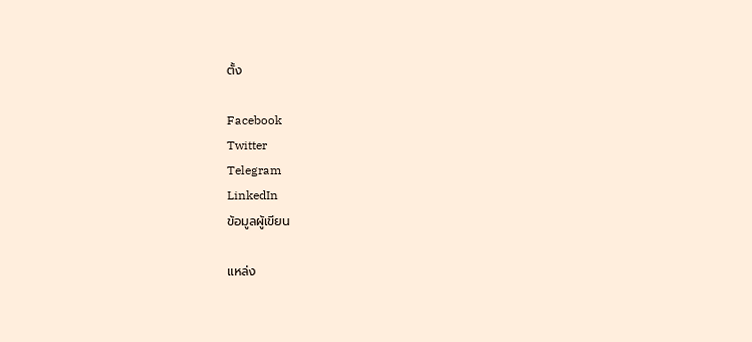ตั้ง

Facebook
Twitter
Telegram
LinkedIn
ข้อมูลผู้เขียน

แหล่ง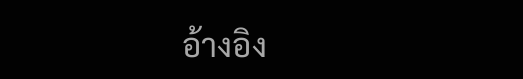อ้างอิง